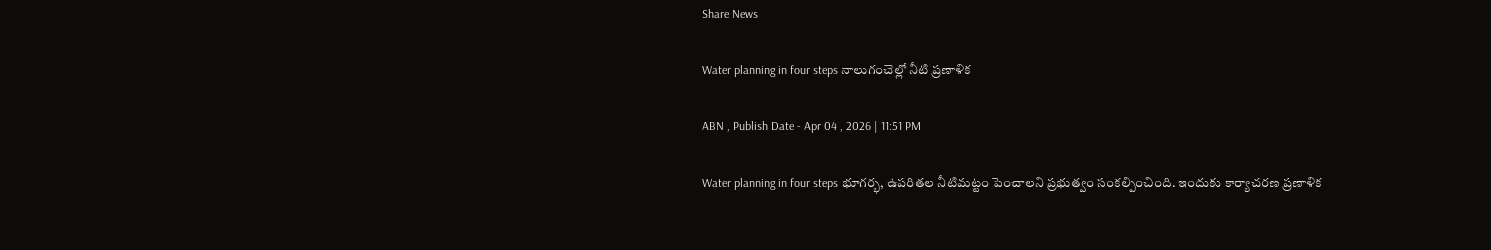Share News

Water planning in four steps నాలుగంచెల్లో నీటి ప్రణాళిక

ABN , Publish Date - Apr 04 , 2026 | 11:51 PM

Water planning in four steps భూగర్భ, ఉపరితల నీటిమట్టం పెంచాలని ప్రభుత్వం సంకల్పించింది. ఇందుకు కార్యాచరణ ప్రణాళిక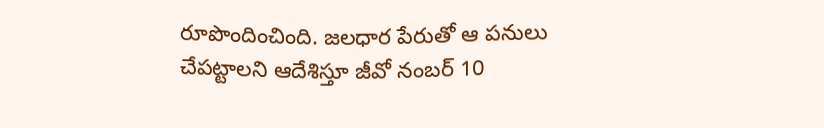రూపొందించింది. జలధార పేరుతో ఆ పనులు చేపట్టాలని ఆదేశిస్తూ జీవో నంబర్‌ 10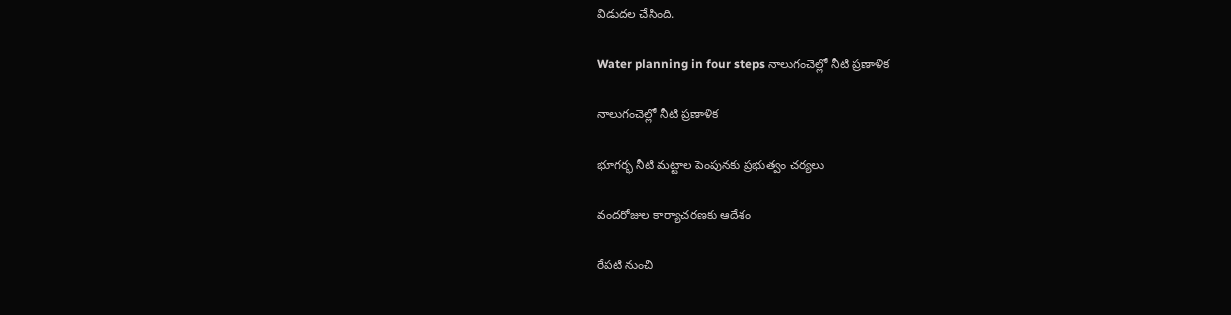విడుదల చేసింది.

Water planning in four steps నాలుగంచెల్లో నీటి ప్రణాళిక

నాలుగంచెల్లో నీటి ప్రణాళిక

భూగర్భ నీటి మట్టాల పెంపునకు ప్రభుత్వం చర్యలు

వందరోజుల కార్యాచరణకు ఆదేశం

రేపటి నుంచి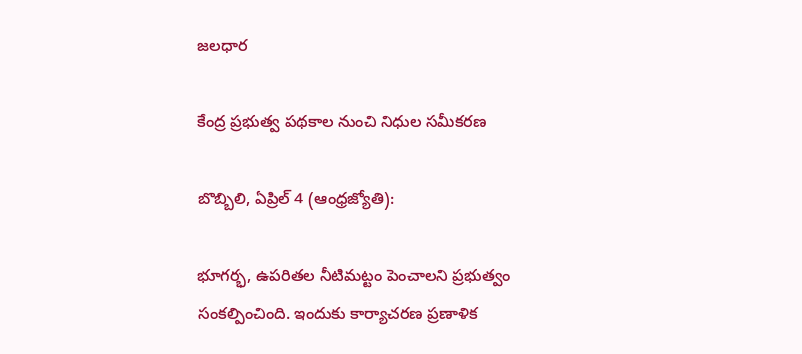జలధార

కేంద్ర ప్రభుత్వ పథకాల నుంచి నిధుల సమీకరణ

బొబ్బిలి, ఏప్రిల్‌ 4 (ఆంధ్రజ్యోతి):

భూగర్భ, ఉపరితల నీటిమట్టం పెంచాలని ప్రభుత్వం సంకల్పించింది. ఇందుకు కార్యాచరణ ప్రణాళిక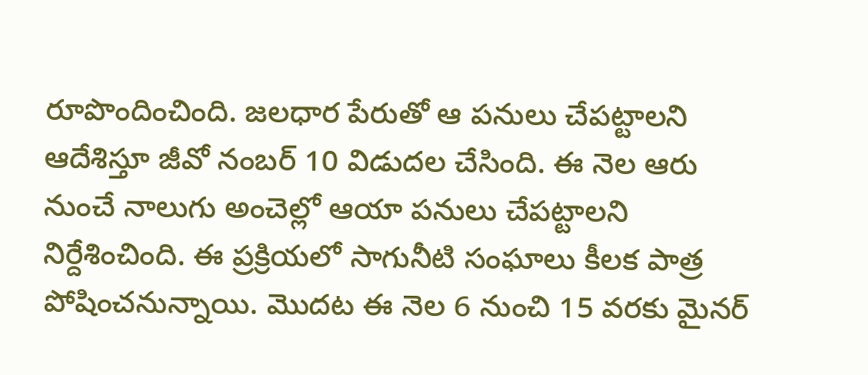రూపొందించింది. జలధార పేరుతో ఆ పనులు చేపట్టాలని ఆదేశిస్తూ జీవో నంబర్‌ 10 విడుదల చేసింది. ఈ నెల ఆరు నుంచే నాలుగు అంచెల్లో ఆయా పనులు చేపట్టాలని నిర్దేశించింది. ఈ ప్రక్రియలో సాగునీటి సంఘాలు కీలక పాత్ర పోషించనున్నాయి. మొదట ఈ నెల 6 నుంచి 15 వరకు మైనర్‌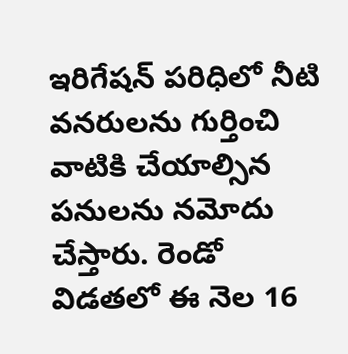ఇరిగేషన్‌ పరిధిలో నీటి వనరులను గుర్తించి వాటికి చేయాల్సిన పనులను నమోదు చేస్తారు. రెండో విడతలో ఈ నెల 16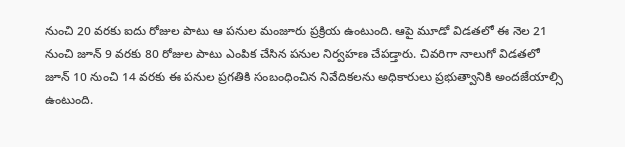నుంచి 20 వరకు ఐదు రోజుల పాటు ఆ పనుల మంజూరు ప్రక్రియ ఉంటుంది. ఆపై మూడో విడతలో ఈ నెల 21 నుంచి జూన్‌ 9 వరకు 80 రోజుల పాటు ఎంపిక చేసిన పనుల నిర్వహణ చేపడ్తారు. చివరిగా నాలుగో విడతలో జూన్‌ 10 నుంచి 14 వరకు ఈ పనుల ప్రగతికి సంబంధించిన నివేదికలను అధికారులు ప్రభుత్వానికి అందజేయాల్సి ఉంటుంది.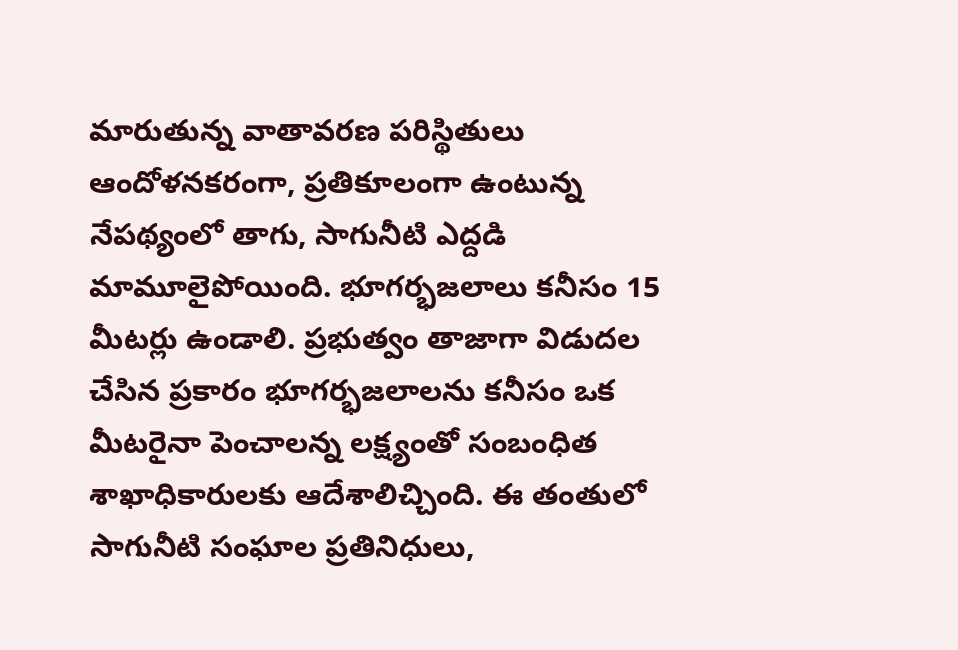మారుతున్న వాతావరణ పరిస్థితులు ఆందోళనకరంగా, ప్రతికూలంగా ఉంటున్న నేపథ్యంలో తాగు, సాగునీటి ఎద్దడి మామూలైపోయింది. భూగర్భజలాలు కనీసం 15 మీటర్లు ఉండాలి. ప్రభుత్వం తాజాగా విడుదల చేసిన ప్రకారం భూగర్భజలాలను కనీసం ఒక మీటరైనా పెంచాలన్న లక్ష్యంతో సంబంధిత శాఖాధికారులకు ఆదేశాలిచ్చింది. ఈ తంతులో సాగునీటి సంఘాల ప్రతినిధులు,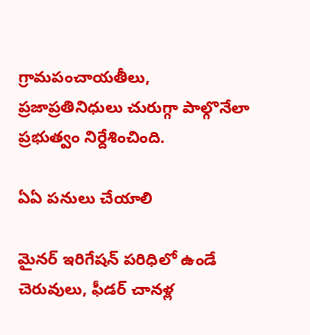గ్రామపంచాయతీలు, ప్రజాప్రతినిధులు చురుగ్గా పాల్గొనేలా ప్రభుత్వం నిర్దేశించింది.

ఏఏ పనులు చేయాలి

మైనర్‌ ఇరిగేషన్‌ పరిధిలో ఉండే చెరువులు, ఫీడర్‌ చానళ్ల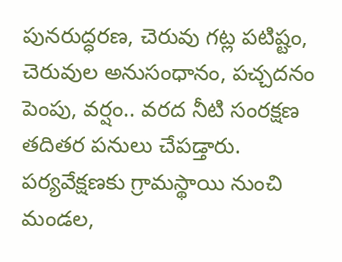పునరుద్ధరణ, చెరువు గట్ల పటిష్టం, చెరువుల అనుసంధానం, పచ్చదనం పెంపు, వర్షం.. వరద నీటి సంరక్షణ తదితర పనులు చేపడ్తారు. పర్యవేక్షణకు గ్రామస్థాయి నుంచి మండల,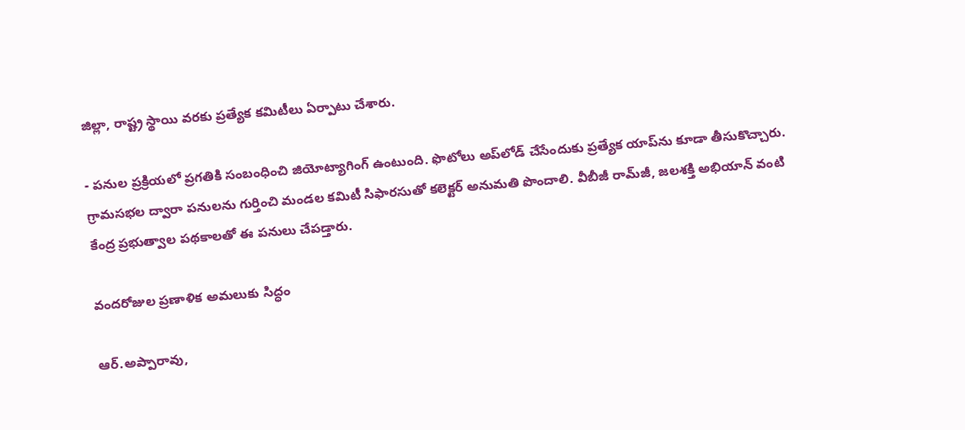జిల్లా, రాష్ట్ర స్థాయి వరకు ప్రత్యేక కమిటీలు ఏర్పాటు చేశారు.

- పనుల ప్రక్రియలో ప్రగతికి సంబంధించి జియోట్యాగింగ్‌ ఉంటుంది. ఫొటోలు అప్‌లోడ్‌ చేసేందుకు ప్రత్యేక యాప్‌ను కూడా తీసుకొచ్చారు. గ్రామసభల ద్వారా పనులను గుర్తించి మండల కమిటీ సిఫారసుతో కలెక్టర్‌ అనుమతి పొందాలి. వీబీజీ రామ్‌జీ, జలశక్తి అభియాన్‌ వంటి కేంద్ర ప్రభుత్వాల పథకాలతో ఈ పనులు చేపడ్తారు.

వందరోజుల ప్రణాళిక అమలుకు సిద్ధం

ఆర్‌.అప్పారావు,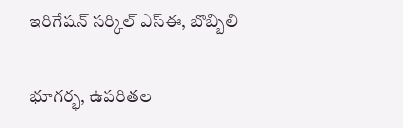ఇరిగేషన్‌ సర్కిల్‌ ఎస్‌ఈ, బొబ్బిలి

భూగర్భ, ఉపరితల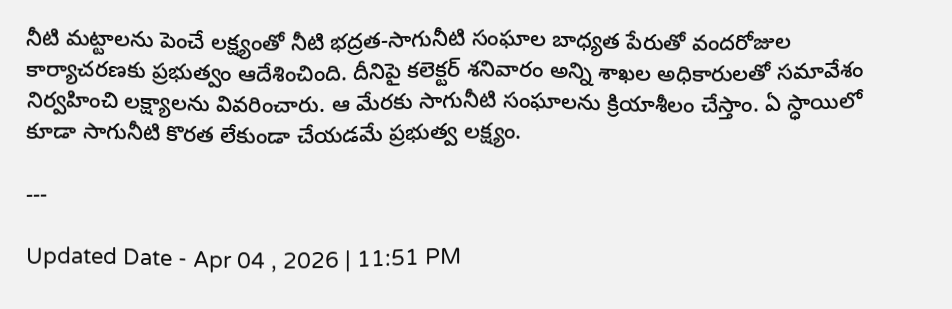నీటి మట్టాలను పెంచే లక్ష్యంతో నీటి భద్రత-సాగునీటి సంఘాల బాధ్యత పేరుతో వందరోజుల కార్యాచరణకు ప్రభుత్వం ఆదేశించింది. దీనిపై కలెక్టర్‌ శనివారం అన్ని శాఖల అధికారులతో సమావేశం నిర్వహించి లక్ష్యాలను వివరించారు. ఆ మేరకు సాగునీటి సంఘాలను క్రియాశీలం చేస్తాం. ఏ స్ధాయిలో కూడా సాగునీటి కొరత లేకుండా చేయడమే ప్రభుత్వ లక్ష్యం.

---

Updated Date - Apr 04 , 2026 | 11:51 PM